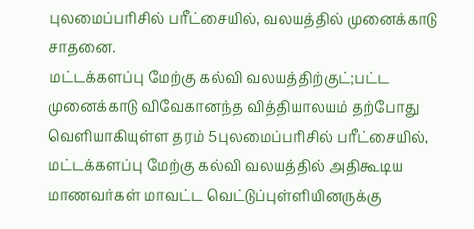புலமைப்பரிசில் பரீட்சையில், வலயத்தில் முனைக்காடு சாதனை.
மட்டக்களப்பு மேற்கு கல்வி வலயத்திற்குட்;பட்ட முனைக்காடு விவேகானந்த வித்தியாலயம் தற்போது வெளியாகியுள்ள தரம் 5புலமைப்பரிசில் பரீட்சையில், மட்டக்களப்பு மேற்கு கல்வி வலயத்தில் அதிகூடிய மாணவர்கள் மாவட்ட வெட்டுப்புள்ளியினருக்கு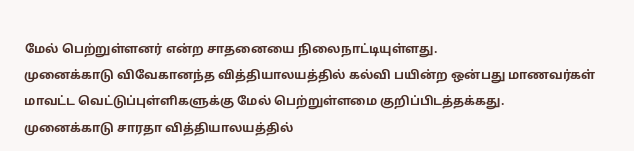மேல் பெற்றுள்ளனர் என்ற சாதனையை நிலைநாட்டியுள்ளது.
முனைக்காடு விவேகானந்த வித்தியாலயத்தில் கல்வி பயின்ற ஒன்பது மாணவர்கள் மாவட்ட வெட்டுப்புள்ளிகளுக்கு மேல் பெற்றுள்ளமை குறிப்பிடத்தக்கது.
முனைக்காடு சாரதா வித்தியாலயத்தில்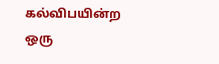கல்விபயின்ற ஒரு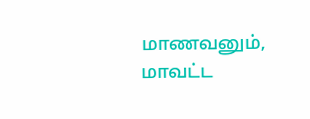மாணவனும், மாவட்ட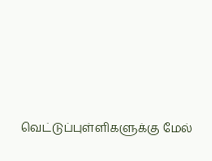வெட்டுப்புள்ளிகளுக்கு மேல்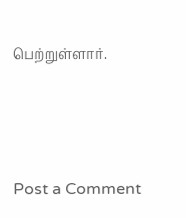பெற்றுள்ளார்.




Post a Comment